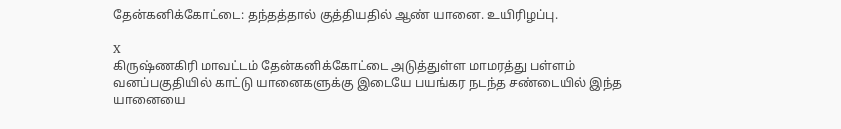தேன்கனிக்கோட்டை: தந்தத்தால் குத்தியதில் ஆண் யானை. உயிரிழப்பு.

X
கிருஷ்ணகிரி மாவட்டம் தேன்கனிக்கோட்டை அடுத்துள்ள மாமரத்து பள்ளம் வனப்பகுதியில் காட்டு யானைகளுக்கு இடையே பயங்கர நடந்த சண்டையில் இந்த யானையை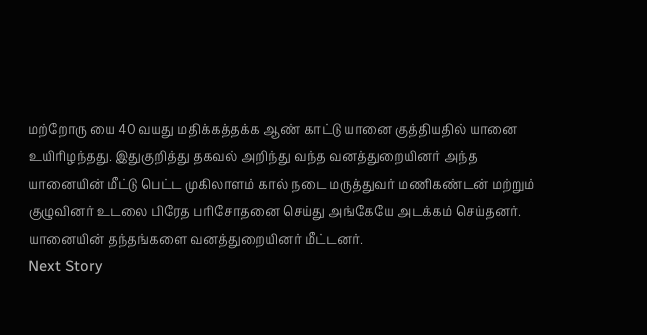மற்றோரு யை 40 வயது மதிக்கத்தக்க ஆண் காட்டு யானை குத்தியதில் யானை உயிரிழந்தது. இதுகுறித்து தகவல் அறிந்து வந்த வனத்துறையினர் அந்த யானையின் மீட்டு பெட்ட முகிலாளம் கால் நடை மருத்துவர் மணிகண்டன் மற்றும் குழுவினர் உடலை பிரேத பரிசோதனை செய்து அங்கேயே அடக்கம் செய்தனர். யானையின் தந்தங்களை வனத்துறையினர் மீட்டனர்.
Next Story